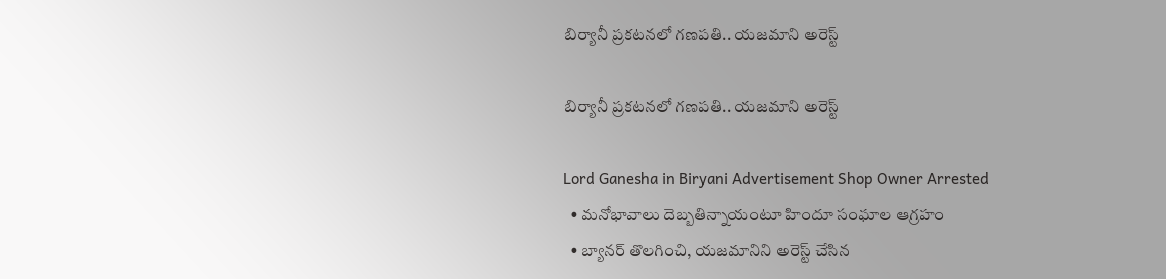బిర్యానీ ప్రకటనలో గణపతి.. యజమాని అరెస్ట్

బిర్యానీ ప్రకటనలో గణపతి.. యజమాని అరెస్ట్

Lord Ganesha in Biryani Advertisement Shop Owner Arrested
  • మనోభావాలు దెబ్బతిన్నాయంటూ హిందూ సంఘాల ఆగ్రహం
  • బ్యానర్ తొలగించి, యజమానిని అరెస్ట్ చేసిన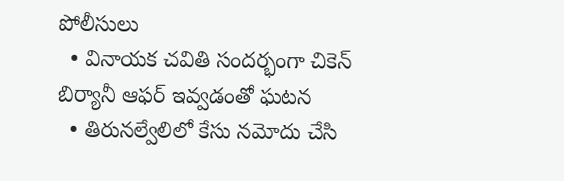పోలీసులు
  • వినాయక చవితి సందర్భంగా చికెన్ బిర్యానీ ఆఫర్ ఇవ్వడంతో ఘటన
  • తిరునల్వేలిలో కేసు నమోదు చేసి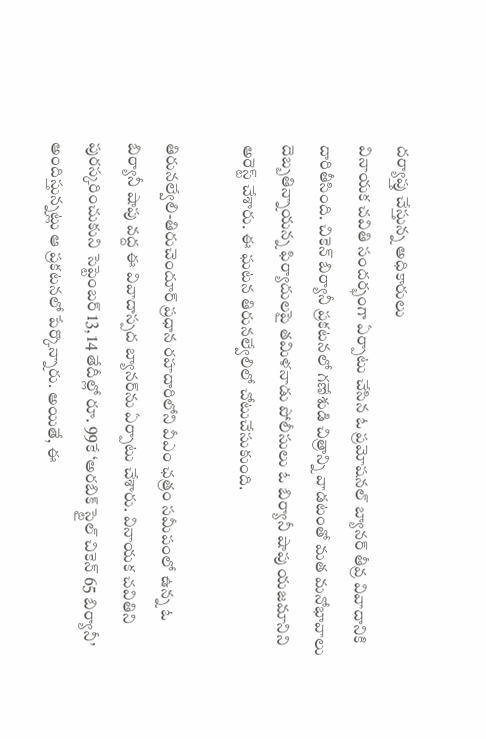దర్యాప్తు చేస్తున్న అధికారులు
వినాయక చవితి సందర్భంగా ఏర్పాటు చేసిన ఓ ప్రమోషనల్ బ్యానర్ తీవ్ర వివాదానికి దారితీసింది. చికెన్ బిర్యానీ ప్రకటనలో గణేశుడి చిత్రాన్ని వాడటంతో మత మనోభావాలు దెబ్బతిన్నాయన్న ఫిర్యాదులపై తమిళనాడు పోలీసులు ఓ బిర్యానీ షాపు యజమానిని అరెస్ట్ చేశారు. ఈ ఘటన తిరునల్వేలిలో చోటుచేసుకుంది.

తిరునల్వేలి-తిరుచెందూర్ ప్రధాన రహదారిలోని వీఎం ఛత్రం సమీపంలో ఉన్న ఓ బిర్యానీ షాపు వద్ద ఈ వివాదాస్పద బ్యానర్‌ను ఏర్పాటు చేశారు. వినాయక చవితిని పురస్కరించుకుని సెప్టెంబర్ 13, 14 తేదీల్లో రూ. 99కే ‘అరబిక్ స్టైల్ చికెన్ 65 బిర్యానీ’ అందిస్తున్నట్లు ఆ ప్రకటనలో పేర్కొన్నారు. అయితే, ఈ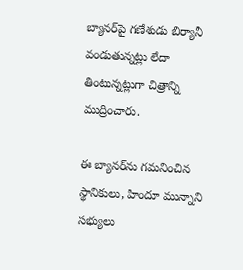బ్యానర్‌పై గణేశుడు బిర్యానీ వండుతున్నట్లు లేదా తింటున్నట్లుగా చిత్రాన్ని ముద్రించారు.

ఈ బ్యానర్‌ను గమనించిన స్థానికులు, హిందూ మున్నాని సభ్యులు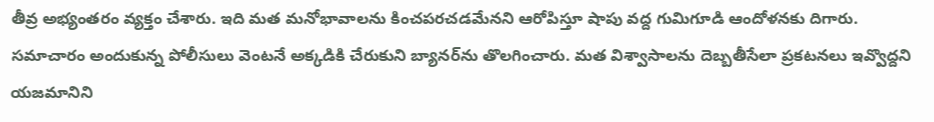తీవ్ర అభ్యంతరం వ్యక్తం చేశారు. ఇది మత మనోభావాలను కించపరచడమేనని ఆరోపిస్తూ షాపు వద్ద గుమిగూడి ఆందోళనకు దిగారు. సమాచారం అందుకున్న పోలీసులు వెంటనే అక్కడికి చేరుకుని బ్యానర్‌ను తొలగించారు. మత విశ్వాసాలను దెబ్బతీసేలా ప్రకటనలు ఇవ్వొద్దని యజమానిని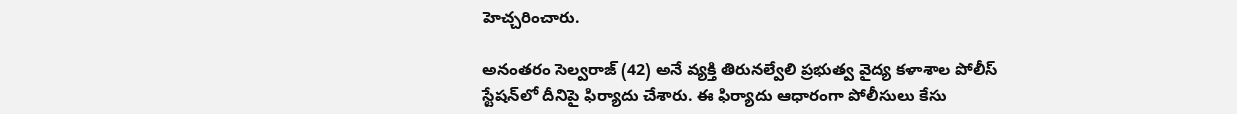హెచ్చరించారు.

అనంతరం సెల్వరాజ్ (42) అనే వ్యక్తి తిరునల్వేలి ప్రభుత్వ వైద్య కళాశాల పోలీస్ స్టేషన్‌లో దీనిపై ఫిర్యాదు చేశారు. ఈ ఫిర్యాదు ఆధారంగా పోలీసులు కేసు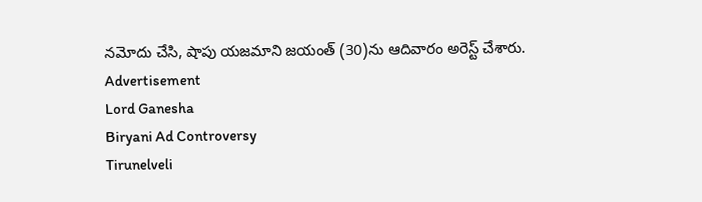నమోదు చేసి, షాపు యజమాని జయంత్ (30)ను ఆదివారం అరెస్ట్ చేశారు.
Advertisement
Lord Ganesha
Biryani Ad Controversy
Tirunelveli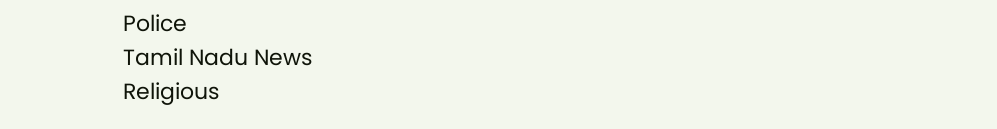Police
Tamil Nadu News
Religious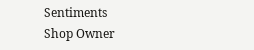Sentiments
Shop Owner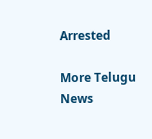Arrested

More Telugu News